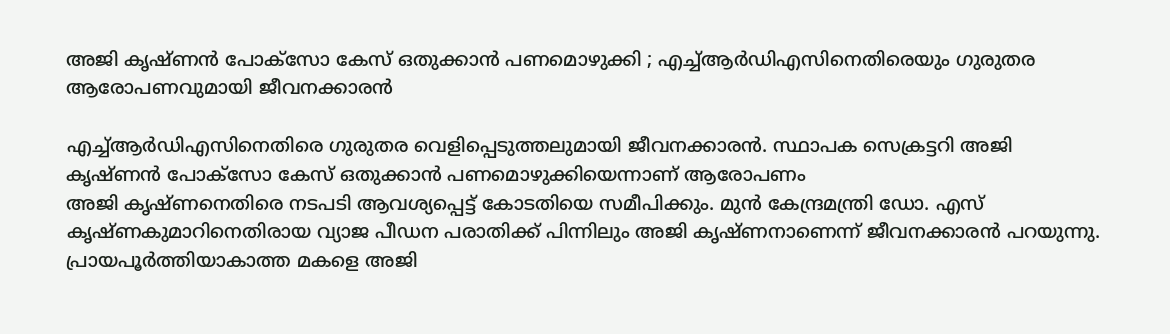അജി കൃഷ്ണന്‍ പോക്സോ കേസ് ഒതുക്കാന്‍ പണമൊഴുക്കി ; എച്ച്‌ആര്‍ഡിഎസിനെതിരെയും ഗുരുതര ആരോപണവുമായി ജീവനക്കാരന്‍

എച്ച്‌ആര്‍ഡിഎസിനെതിരെ ഗുരുതര വെളിപ്പെടുത്തലുമായി ജീവനക്കാരന്‍. സ്ഥാപക സെക്രട്ടറി അജി കൃഷ്ണന്‍ പോക്സോ കേസ് ഒതുക്കാന്‍ പണമൊഴുക്കിയെന്നാണ് ആരോപണം
അജി കൃഷ്ണനെതിരെ നടപടി ആവശ്യപ്പെട്ട് കോടതിയെ സമീപിക്കും. മുന്‍ കേന്ദ്രമന്ത്രി ഡോ. എസ് കൃഷ്ണകുമാറിനെതിരായ വ്യാജ പീഡന പരാതിക്ക് പിന്നിലും അജി കൃഷ്ണനാണെന്ന് ജീവനക്കാരന്‍ പറയുന്നു. പ്രായപൂര്‍ത്തിയാകാത്ത മകളെ അജി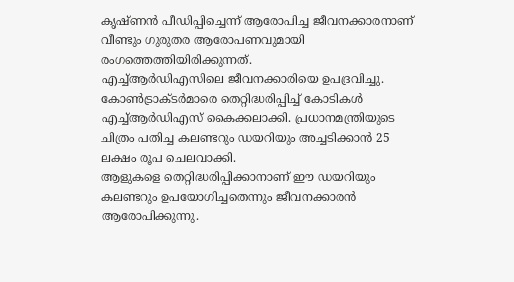കൃഷ്ണന്‍ പീഡിപ്പിച്ചെന്ന് ആരോപിച്ച ജീവനക്കാരനാണ് വീണ്ടും ഗുരുതര ആരോപണവുമായി രംഗത്തെത്തിയിരിക്കുന്നത്.
എച്ച്‌ആര്‍ഡിഎസിലെ ജീവനക്കാരിയെ ഉപദ്രവിച്ചു. കോണ്‍ട്രാക്ടര്‍മാരെ തെറ്റിദ്ധരിപ്പിച്ച്‌ കോടികള്‍ എച്ച്‌ആര്‍ഡിഎസ് കൈക്കലാക്കി. പ്രധാനമന്ത്രിയുടെ ചിത്രം പതിച്ച കലണ്ടറും ഡയറിയും അച്ചടിക്കാന്‍ 25 ലക്ഷം രൂപ ചെലവാക്കി.
ആളുകളെ തെറ്റിദ്ധരിപ്പിക്കാനാണ് ഈ ഡയറിയും കലണ്ടറും ഉപയോഗിച്ചതെന്നും ജീവനക്കാരന്‍ ആരോപിക്കുന്നു.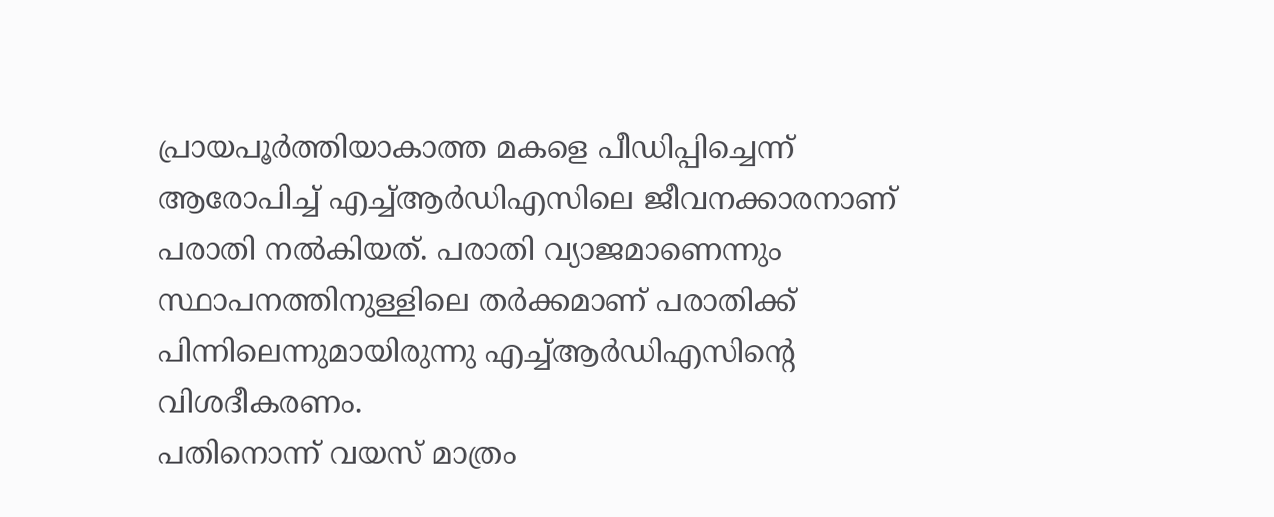പ്രായപൂര്‍ത്തിയാകാത്ത മകളെ പീഡിപ്പിച്ചെന്ന് ആരോപിച്ച്‌ എച്ച്‌ആര്‍ഡിഎസിലെ ജീവനക്കാരനാണ് പരാതി നല്‍കിയത്. പരാതി വ്യാജമാണെന്നും സ്ഥാപനത്തിനുള്ളിലെ തര്‍ക്കമാണ് പരാതിക്ക് പിന്നിലെന്നുമായിരുന്നു എച്ച്‌ആര്‍ഡിഎസിന്റെ വിശദീകരണം.
പതിനൊന്ന് വയസ് മാത്രം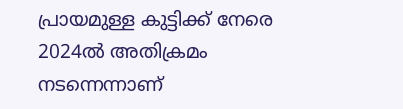പ്രായമുള്ള കുട്ടിക്ക് നേരെ 2024ല്‍ അതിക്രമം നടന്നെന്നാണ്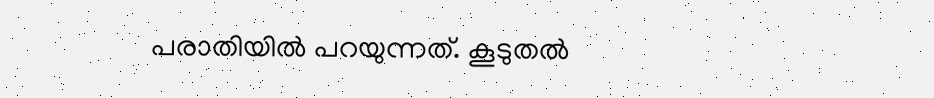പരാതിയില്‍ പറയുന്നത്. കൂടുതല്‍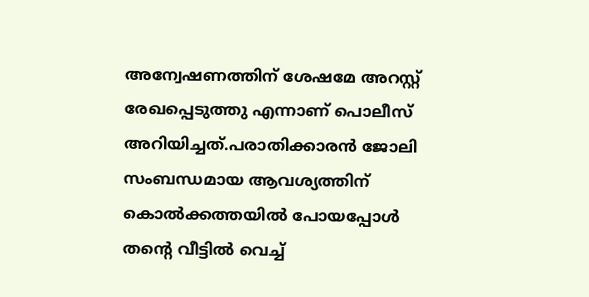അന്വേഷണത്തിന് ശേഷമേ അറസ്റ്റ് രേഖപ്പെടുത്തു എന്നാണ് പൊലീസ് അറിയിച്ചത്.പരാതിക്കാരന്‍ ജോലി സംബന്ധമായ ആവശ്യത്തിന് കൊല്‍ക്കത്തയില്‍ പോയപ്പോള്‍ തന്റെ വീട്ടില്‍ വെച്ച്‌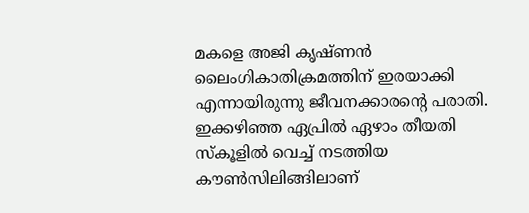മകളെ അജി കൃഷ്ണന്‍ ലൈംഗികാതിക്രമത്തിന് ഇരയാക്കി എന്നായിരുന്നു ജീവനക്കാരന്റെ പരാതി.
ഇക്കഴിഞ്ഞ ഏപ്രില്‍ ഏഴാം തീയതി സ്‌കൂളില്‍ വെച്ച്‌ നടത്തിയ കൗണ്‍സിലിങ്ങിലാണ്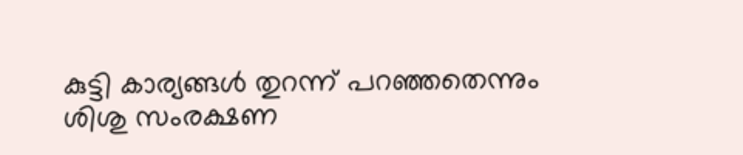കുട്ടി കാര്യങ്ങള്‍ തുറന്ന് പറഞ്ഞതെന്നും ശിശു സംരക്ഷണ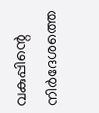വകുപ്പിന്റെ നിര്‍ദേശത്തെ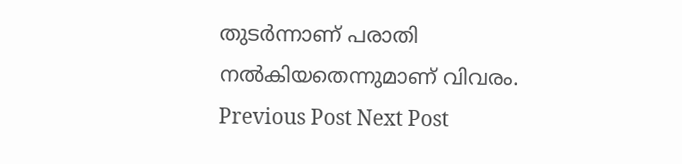തുടര്‍ന്നാണ് പരാതി നല്‍കിയതെന്നുമാണ് വിവരം.
Previous Post Next Post